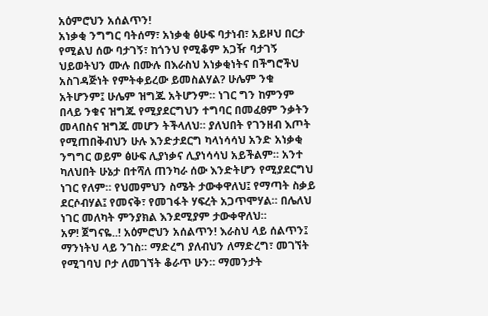አዕምሮህን አሰልጥን!
አነቃቂ ንግግር ባትሰማ፣ አነቃቂ ፅሁፍ ባታነብ፣ አይዞህ በርታ የሚልህ ሰው ባታገኝ፣ ከጎንህ የሚቆም አጋዥ ባታገኝ ህይወትህን ሙሉ በሙሉ በእራስህ አነቃቂነትና በችግሮችህ አስገዳጅነት የምትቀይረው ይመስልሃል? ሁሌም ንቁ አትሆንም፤ ሁሌም ዝግጁ አትሆንም። ነገር ግን ከምንም በላይ ንቁና ዝግጁ የሚያደርግህን ተግባር በመፈፀም ንቃትን መላበስና ዝግጁ መሆን ትችላለህ። ያለህበት የገንዘብ እጦት የሚጠበቅብህን ሁሉ እንድታደርግ ካላነሳሳህ አንድ አነቃቂ ንግግር ወይም ፅሁፍ ሊያነቃና ሊያነሳሳህ አይችልም። አንተ ካለህበት ሁኔታ በተሻለ ጠንካራ ሰው እንድትሆን የሚያደርግህ ነገር የለም። የህመምህን ስሜት ታውቀዋለህ፤ የማጣት ስቃይ ደርሶብሃል፤ የመናቅ፣ የመገፋት ሃፍረት አጋጥሞሃል። በሌለህ ነገር መለካት ምንያክል እንደሚያም ታውቀዋለህ።
አዎ! ጀግናዬ..! አዕምሮህን አሰልጥን! እራስህ ላይ ሰልጥን፤ ማንነትህ ላይ ንገስ። ማድረግ ያለብህን ለማድረግ፣ መገኘት የሚገባህ ቦታ ለመገኘት ቆራጥ ሁን። ማመንታት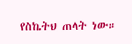የስኬትህ ጠላት ነው።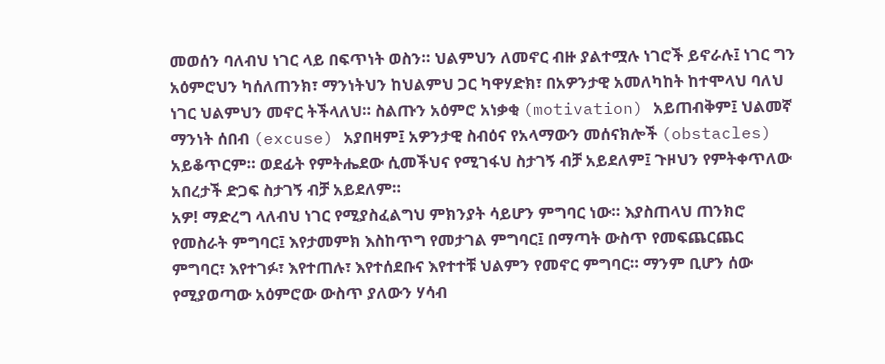መወሰን ባለብህ ነገር ላይ በፍጥነት ወስን። ህልምህን ለመኖር ብዙ ያልተሟሉ ነገሮች ይኖራሉ፤ ነገር ግን አዕምሮህን ካሰለጠንክ፣ ማንነትህን ከህልምህ ጋር ካዋሃድክ፣ በአዎንታዊ አመለካከት ከተሞላህ ባለህ ነገር ህልምህን መኖር ትችላለህ። ስልጡን አዕምሮ አነቃቂ (motivation) አይጠብቅም፤ ህልመኛ ማንነት ሰበብ (excuse) አያበዛም፤ አዎንታዊ ስብዕና የአላማውን መሰናክሎች (obstacles) አይቆጥርም። ወደፊት የምትሔደው ሲመችህና የሚገፋህ ስታገኝ ብቻ አይደለም፤ ጉዞህን የምትቀጥለው አበረታች ድጋፍ ስታገኝ ብቻ አይደለም።
አዎ! ማድረግ ላለብህ ነገር የሚያስፈልግህ ምክንያት ሳይሆን ምግባር ነው። እያስጠላህ ጠንክሮ የመስራት ምግባር፤ እየታመምክ እስከጥግ የመታገል ምግባር፤ በማጣት ውስጥ የመፍጨርጨር ምግባር፣ እየተገፉ፣ እየተጠሉ፣ እየተሰደቡና እየተተቹ ህልምን የመኖር ምግባር። ማንም ቢሆን ሰው የሚያወጣው አዕምሮው ውስጥ ያለውን ሃሳብ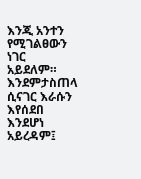እንጂ አንተን የሚገልፀውን ነገር አይደለም። እንደምታስጠላ ሲናገር እራሱን እየሰደበ እንደሆነ አይረዳም፤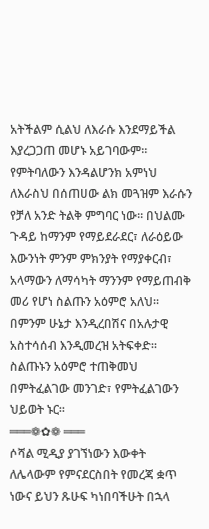አትችልም ሲልህ ለእራሱ እንደማይችል እያረጋጋጠ መሆኑ አይገባውም። የምትባለውን እንዳልሆንክ አምነህ ለእራስህ በሰጠሀው ልክ መጓዝም እራሱን የቻለ አንድ ትልቅ ምግባር ነው። በህልሙ ጉዳይ ከማንም የማይደራደር፣ ለራዕይው እውንነት ምንም ምክንያት የማያቀርብ፣ አላማውን ለማሳካት ማንንም የማይጠብቅ መሪ የሆነ ስልጡን አዕምሮ አለህ። በምንም ሁኔታ እንዲረበሽና በአሉታዊ አስተሳሰብ እንዲመረዝ አትፍቀድ። ስልጡኑን አዕምሮ ተጠቅመህ በምትፈልገው መንገድ፣ የምትፈልገውን ህይወት ኑር።
═══❁✿❁ ═══
ሶሻል ሚዲያ ያገኘነውን እውቀት ለሌላውም የምናደርስበት የመረጃ ቋጥ ነውና ይህን ጹሁፍ ካነበባችሁት በኋላ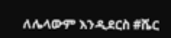ለሌላውም እንዲደርስ #ሼር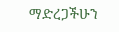ማድረጋችሁን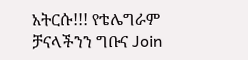አትርሱ!!! የቴሌግራም ቻናላችንን ግቡና Join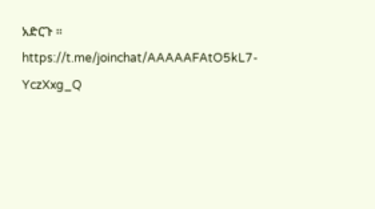አድርጉ ።
https://t.me/joinchat/AAAAAFAtO5kL7-YczXxg_Q